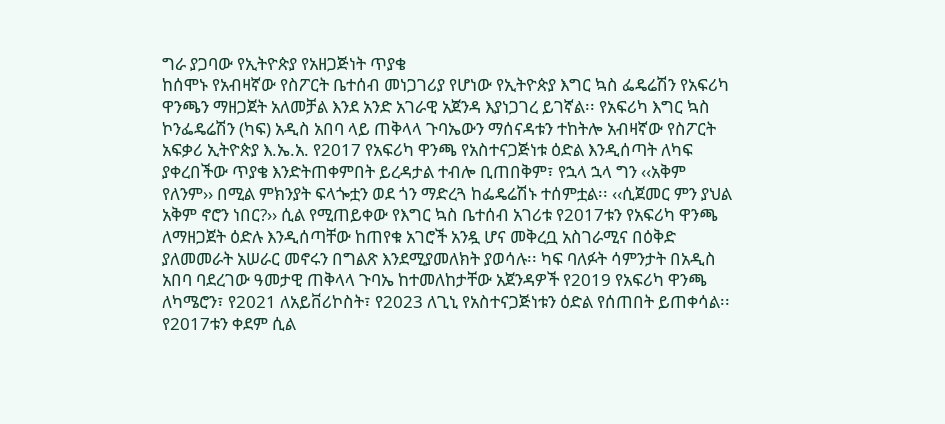ግራ ያጋባው የኢትዮጵያ የአዘጋጅነት ጥያቄ
ከሰሞኑ የአብዛኛው የስፖርት ቤተሰብ መነጋገሪያ የሆነው የኢትዮጵያ እግር ኳስ ፌዴሬሽን የአፍሪካ ዋንጫን ማዘጋጀት አለመቻል እንደ አንድ አገራዊ አጀንዳ እያነጋገረ ይገኛል፡፡ የአፍሪካ እግር ኳስ ኮንፌዴሬሽን (ካፍ) አዲስ አበባ ላይ ጠቅላላ ጉባኤውን ማሰናዳቱን ተከትሎ አብዛኛው የስፖርት አፍቃሪ ኢትዮጵያ እ.ኤ.አ. የ2017 የአፍሪካ ዋንጫ የአስተናጋጅነቱ ዕድል እንዲሰጣት ለካፍ ያቀረበችው ጥያቄ እንድትጠቀምበት ይረዳታል ተብሎ ቢጠበቅም፣ የኋላ ኋላ ግን ‹‹አቅም የለንም›› በሚል ምክንያት ፍላጐቷን ወደ ጎን ማድረጓ ከፌዴሬሽኑ ተሰምቷል፡፡ ‹‹ሲጀመር ምን ያህል አቅም ኖሮን ነበር?›› ሲል የሚጠይቀው የእግር ኳስ ቤተሰብ አገሪቱ የ2017ቱን የአፍሪካ ዋንጫ ለማዘጋጀት ዕድሉ እንዲሰጣቸው ከጠየቁ አገሮች አንዷ ሆና መቅረቧ አስገራሚና በዕቅድ ያለመመራት አሠራር መኖሩን በግልጽ እንደሚያመለክት ያወሳሉ፡፡ ካፍ ባለፉት ሳምንታት በአዲስ አበባ ባደረገው ዓመታዊ ጠቅላላ ጉባኤ ከተመለከታቸው አጀንዳዎች የ2019 የአፍሪካ ዋንጫ ለካሜሮን፣ የ2021 ለአይቨሪኮስት፣ የ2023 ለጊኒ የአስተናጋጅነቱን ዕድል የሰጠበት ይጠቀሳል፡፡ የ2017ቱን ቀደም ሲል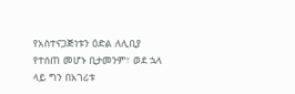የአስተናጋጅነቱን ዕድል ለሊቢያ የተሰጠ መሆኑ ቢታመንም፣ ወደ ኋላ ላይ ግን በአገሪቱ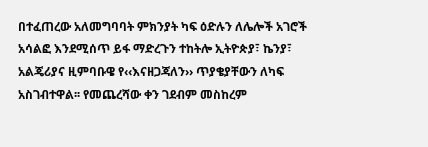በተፈጠረው አለመግባባት ምክንያት ካፍ ዕድሉን ለሌሎች አገሮች አሳልፎ እንደሚሰጥ ይፋ ማድረጉን ተከትሎ ኢትዮጵያ፣ ኬንያ፣ አልጄሪያና ዚምባቡዌ የ‹‹እናዘጋጃለን›› ጥያቄያቸውን ለካፍ አስገብተዋል፡፡ የመጨረሻው ቀን ገደብም መስከረም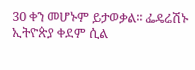30 ቀን መሆኑም ይታወቃል፡፡ ፌዴሬሽኑ ኢትዮጵያ ቀደም ሲል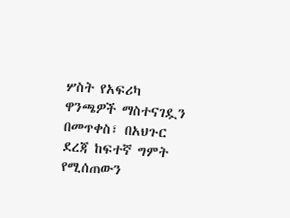ሦስት የአፍሪካ ዋንጫዎች ማስተናገዷን በመጥቀስ፣ በአህጉር ደረጃ ከፍተኛ ግምት የሚሰጠውን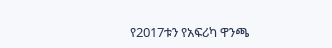የ2017ቱን የአፍሪካ ዋንጫ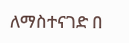ለማስተናገድ በ